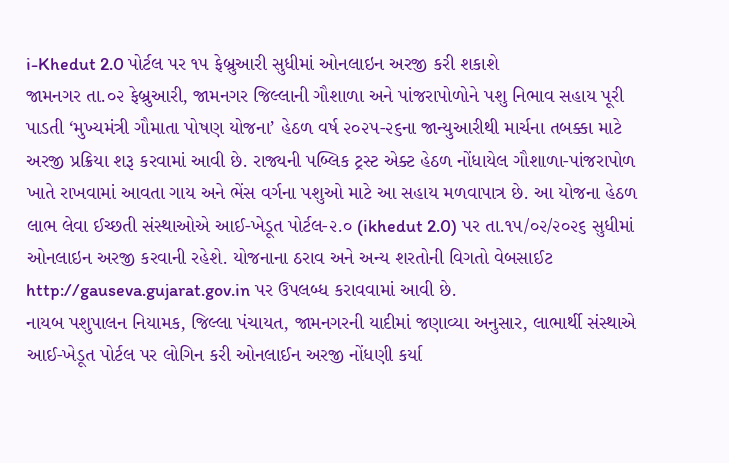i-Khedut 2.0 પોર્ટલ પર ૧૫ ફેબ્રુઆરી સુધીમાં ઓનલાઇન અરજી કરી શકાશે
જામનગર તા.૦૨ ફેબ્રુઆરી, જામનગર જિલ્લાની ગૌશાળા અને પાંજરાપોળોને પશુ નિભાવ સહાય પૂરી પાડતી ‘મુખ્યમંત્રી ગૌમાતા પોષણ યોજના’ હેઠળ વર્ષ ૨૦૨૫-૨૬ના જાન્યુઆરીથી માર્ચના તબક્કા માટે અરજી પ્રક્રિયા શરૂ કરવામાં આવી છે. રાજ્યની પબ્લિક ટ્રસ્ટ એક્ટ હેઠળ નોંધાયેલ ગૌશાળા-પાંજરાપોળ ખાતે રાખવામાં આવતા ગાય અને ભેંસ વર્ગના પશુઓ માટે આ સહાય મળવાપાત્ર છે. આ યોજના હેઠળ લાભ લેવા ઈચ્છતી સંસ્થાઓએ આઈ-ખેડૂત પોર્ટલ-૨.૦ (ikhedut 2.0) પર તા.૧૫/૦૨/૨૦૨૬ સુધીમાં ઓનલાઇન અરજી કરવાની રહેશે. યોજનાના ઠરાવ અને અન્ય શરતોની વિગતો વેબસાઈટ http://gauseva.gujarat.gov.in પર ઉપલબ્ધ કરાવવામાં આવી છે.
નાયબ પશુપાલન નિયામક, જિલ્લા પંચાયત, જામનગરની યાદીમાં જણાવ્યા અનુસાર, લાભાર્થી સંસ્થાએ આઈ-ખેડૂત પોર્ટલ પર લોગિન કરી ઓનલાઈન અરજી નોંધણી કર્યા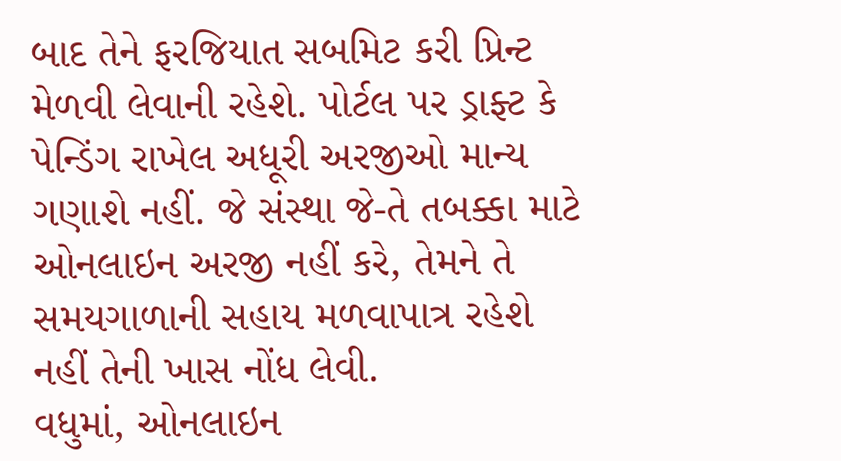બાદ તેને ફરજિયાત સબમિટ કરી પ્રિન્ટ મેળવી લેવાની રહેશે. પોર્ટલ પર ડ્રાફ્ટ કે પેન્ડિંગ રાખેલ અધૂરી અરજીઓ માન્ય ગણાશે નહીં. જે સંસ્થા જે-તે તબક્કા માટે ઓનલાઇન અરજી નહીં કરે, તેમને તે સમયગાળાની સહાય મળવાપાત્ર રહેશે નહીં તેની ખાસ નોંધ લેવી.
વધુમાં, ઓનલાઇન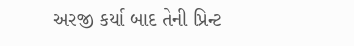અરજી કર્યા બાદ તેની પ્રિન્ટ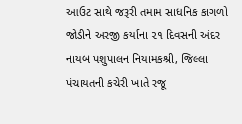આઉટ સાથે જરૂરી તમામ સાધનિક કાગળો જોડીને અરજી કર્યાના ૨૧ દિવસની અંદર નાયબ પશુપાલન નિયામકશ્રી, જિલ્લા પંચાયતની કચેરી ખાતે રજૂ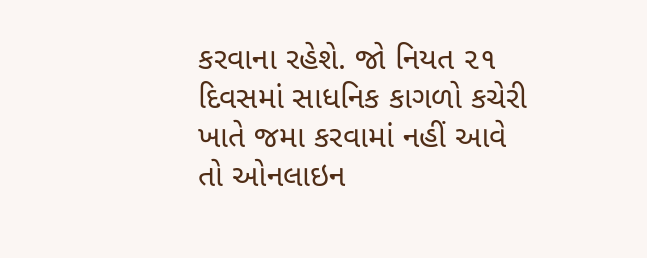કરવાના રહેશે. જો નિયત ૨૧ દિવસમાં સાધનિક કાગળો કચેરી ખાતે જમા કરવામાં નહીં આવે તો ઓનલાઇન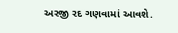અરજી રદ ગણવામાં આવશે.